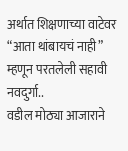अर्थात शिक्षणाच्या वाटेवर “आता थांबायचं नाही” म्हणून परतलेली सहावी नवदुर्गा..
वडील मोठ्या आजाराने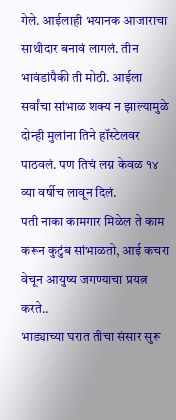गेले. आईलाही भयानक आजाराचा साथीदार बनावं लागलं. तीन भावंडांपैकी ती मोठी. आईला सर्वांचा सांभाळ शक्य न झाल्यामुळे दोन्ही मुलांना तिने हॉस्टेलवर पाठवलं. पण तिचं लग्न केवळ १४ व्या वर्षीच लावून दिलं.
पती नाका कामगार मिळेल ते काम करून कुटुंब सांभाळतो, आई कचरा वेचून आयुष्य जगण्याचा प्रयत्न करते..
भाड्याच्या घरात तीचा संसार सुरू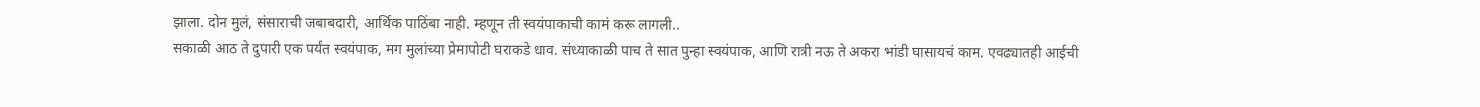झाला. दोन मुलं, संसाराची जबाबदारी, आर्थिक पाठिंबा नाही. म्हणून ती स्वयंपाकाची कामं करू लागली..
सकाळी आठ ते दुपारी एक पर्यंत स्वयंपाक, मग मुलांच्या प्रेमापोटी घराकडे धाव. संध्याकाळी पाच ते सात पुन्हा स्वयंपाक, आणि रात्री नऊ ते अकरा भांडी घासायचं काम. एवढ्यातही आईची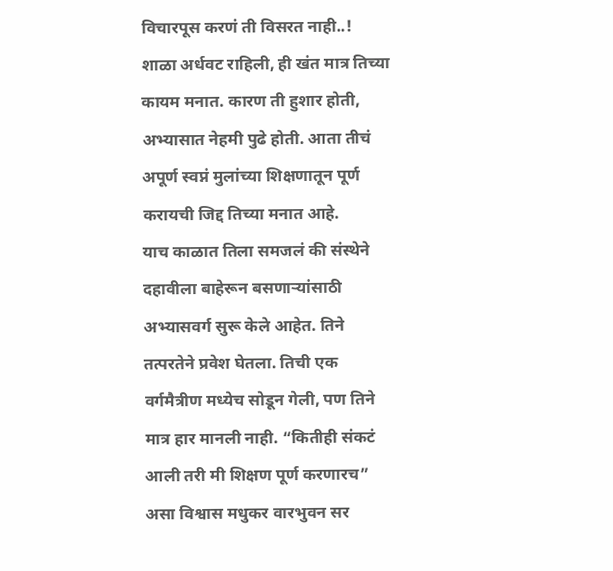विचारपूस करणं ती विसरत नाही..!
शाळा अर्धवट राहिली, ही खंत मात्र तिच्या कायम मनात. कारण ती हुशार होती, अभ्यासात नेहमी पुढे होती. आता तीचं अपूर्ण स्वप्नं मुलांच्या शिक्षणातून पूर्ण करायची जिद्द तिच्या मनात आहे.
याच काळात तिला समजलं की संस्थेने दहावीला बाहेरून बसणाऱ्यांसाठी अभ्यासवर्ग सुरू केले आहेत. तिने तत्परतेने प्रवेश घेतला. तिची एक वर्गमैत्रीण मध्येच सोडून गेली, पण तिने मात्र हार मानली नाही. “कितीही संकटं आली तरी मी शिक्षण पूर्ण करणारच” असा विश्वास मधुकर वारभुवन सर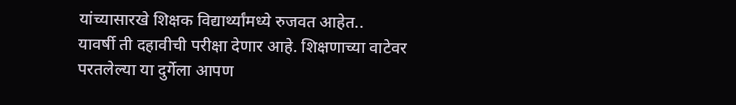यांच्यासारखे शिक्षक विद्यार्थ्यांमध्ये रुजवत आहेत..
यावर्षी ती दहावीची परीक्षा देणार आहे. शिक्षणाच्या वाटेवर परतलेल्या या दुर्गेला आपण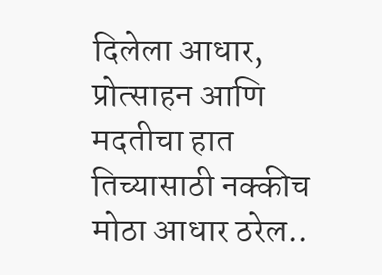दिलेला आधार, प्रोत्साहन आणि मदतीचा हात तिच्यासाठी नक्कीच मोठा आधार ठरेल..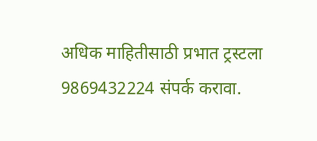अधिक माहितीसाठी प्रभात ट्रस्टला 9869432224 संपर्क करावा.